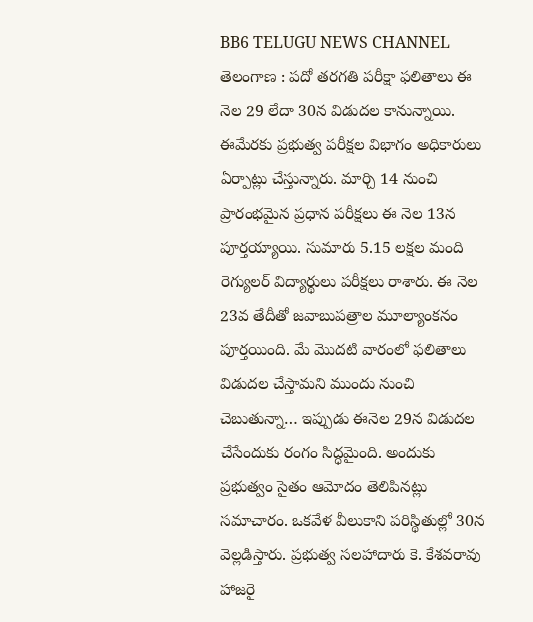BB6 TELUGU NEWS CHANNEL
తెలంగాణ : పదో తరగతి పరీక్షా ఫలితాలు ఈ నెల 29 లేదా 30న విడుదల కానున్నాయి. ఈమేరకు ప్రభుత్వ పరీక్షల విభాగం అధికారులు ఏర్పాట్లు చేస్తున్నారు. మార్చి 14 నుంచి ప్రారంభమైన ప్రధాన పరీక్షలు ఈ నెల 13న పూర్తయ్యాయి. సుమారు 5.15 లక్షల మంది రెగ్యులర్ విద్యార్థులు పరీక్షలు రాశారు. ఈ నెల 23వ తేదీతో జవాబుపత్రాల మూల్యాంకనం పూర్తయింది. మే మొదటి వారంలో ఫలితాలు విడుదల చేస్తామని ముందు నుంచి చెబుతున్నా… ఇప్పుడు ఈనెల 29న విడుదల చేసేందుకు రంగం సిద్ధమైంది. అందుకు ప్రభుత్వం సైతం ఆమోదం తెలిపినట్లు సమాచారం. ఒకవేళ వీలుకాని పరిస్థితుల్లో 30న వెల్లడిస్తారు. ప్రభుత్వ సలహాదారు కె. కేశవరావు హాజరై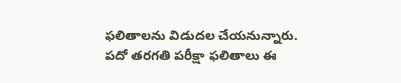ఫలితాలను విడుదల చేయనున్నారు.
పదో తరగతి పరీక్షా ఫలితాలు ఈ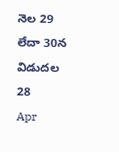నెల 29 లేదా 30న విడుదల
28
Apr